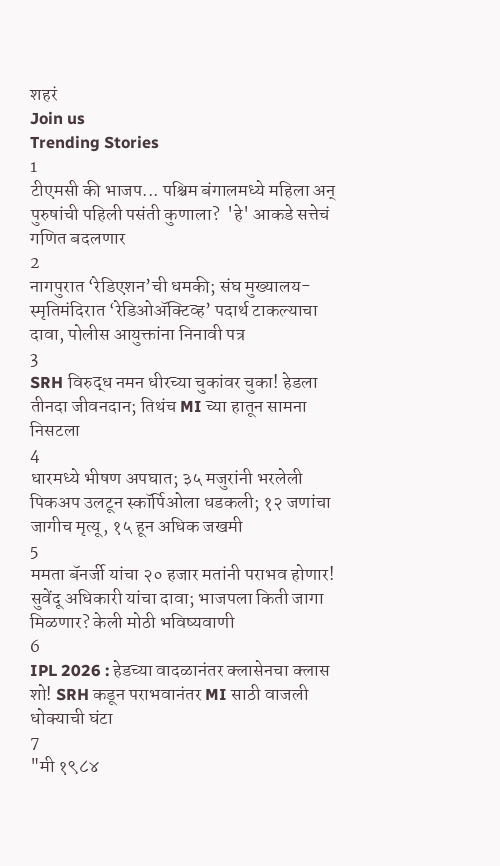शहरं
Join us
Trending Stories
1
टीएमसी की भाजप... पश्चिम बंगालमध्ये महिला अन् पुरुषांची पहिली पसंती कुणाला?  'हे' आकडे सत्तेचं गणित बदलणार
2
नागपुरात ‘रेडिएशन’ची धमकी; संघ मुख्यालय-स्मृतिमंदिरात ‘रेडिओॲक्टिव्ह’ पदार्थ टाकल्याचा दावा, पोलीस आयुक्तांना निनावी पत्र
3
SRH विरुद्ध नमन धीरच्या चुकांवर चुका! हेडला तीनदा जीवनदान; तिथंच MI च्या हातून सामना निसटला
4
धारमध्ये भीषण अपघात; ३५ मजुरांनी भरलेली पिकअप उलटून स्कॉर्पिओला धडकली; १२ जणांचा जागीच मृत्यू, १५ हून अधिक जखमी
5
ममता बॅनर्जी यांचा २० हजार मतांनी पराभव होणार! सुवेंदू अधिकारी यांचा दावा; भाजपला किती जागा मिळणार? केली मोठी भविष्यवाणी
6
IPL 2026 : हेडच्या वादळानंतर क्लासेनचा क्लास शो! SRH कडून पराभवानंतर MI साठी वाजली धोक्याची घंटा
7
"मी १९८४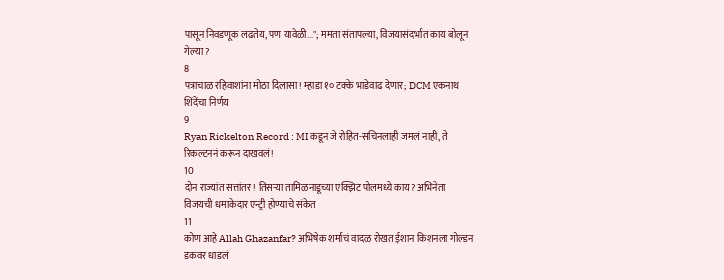पासून निवडणूक लढतेय, पण यावेळी..."; ममता संतापल्या, विजयासंदर्भात काय बोलून गेल्या?
8
पत्राचाळ रहिवाशांना मोठा दिलासा! म्हाडा १० टक्के भाडेवाढ देणार; DCM एकनाथ शिंदेंचा निर्णय
9
Ryan Rickelton Record : MI कडून जे रोहित-सचिनलाही जमलं नाही, ते रिकल्टननं करून दाखवलं!
10
दोन राज्यांत सत्तांतर! तिसऱ्या तामिळनाडूच्या एक्झिट पोलमध्ये काय? अभिनेता विजयची धमाकेदार एन्ट्री होण्याचे संकेत
11
कोण आहे Allah Ghazanfar? अभिषेक शर्माचं वादळ रोखत ईशान किशनला गोल्डन डकवर धाडलं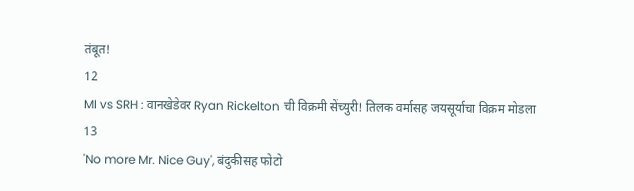तंबूत!
12
MI vs SRH : वानखेडेवर Ryan Rickelton ची विक्रमी सेंच्युरी! तिलक वर्मासह जयसूर्याचा विक्रम मोडला
13
'No more Mr. Nice Guy', बंदुकीसह फोटो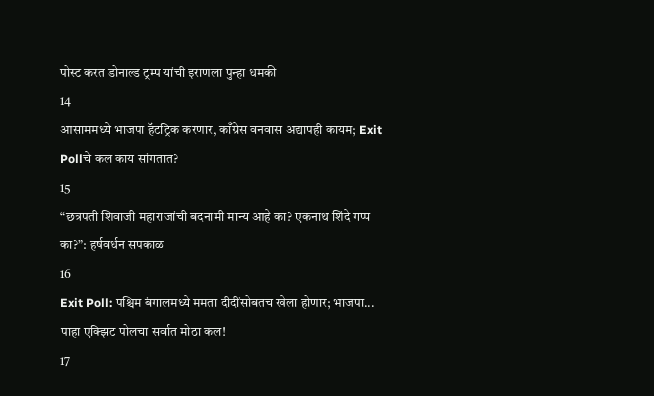पोस्ट करत डोनाल्ड ट्रम्प यांची इराणला पुन्हा धमकी
14
आसाममध्ये भाजपा हॅटट्रिक करणार, काँग्रेस वनवास अद्यापही कायम; Exit Pollचे कल काय सांगतात?
15
“छत्रपती शिवाजी महाराजांची बदनामी मान्य आहे का? एकनाथ शिंदे गप्प का?”: हर्षवर्धन सपकाळ
16
Exit Poll: पश्चिम बंगालमध्ये ममता दीदींसोबतच खेला होणार; भाजपा... पाहा एक्झिट पोलचा सर्वात मोठा कल!
17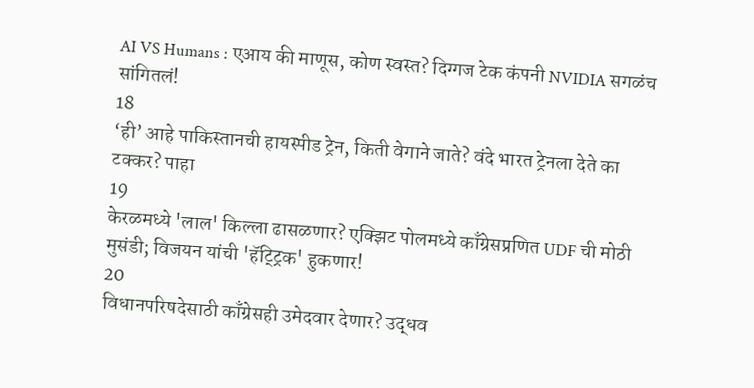AI VS Humans : एआय की माणूस, कोण स्वस्त? दिग्गज टेक कंपनी NVIDIA सगळंच सांगितलं!
18
‘ही’ आहे पाकिस्तानची हायस्पीड ट्रेन, किती वेगाने जाते? वंदे भारत ट्रेनला देते का टक्कर? पाहा
19
केरळमध्ये 'लाल' किल्ला ढासळणार? एक्झिट पोलमध्ये काँग्रेसप्रणित UDF ची मोठी मुसंडी; विजयन यांची 'हॅट्ट्रिक' हुकणार!
20
विधानपरिषदेसाठी काँग्रेसही उमेदवार देणार? उद्धव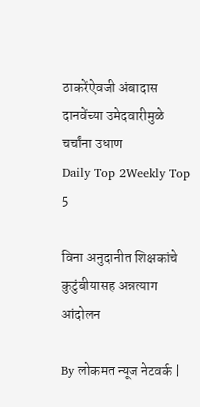ठाकरेंऐवजी अंबादास दानवेंच्या उमेदवारीमुळे चर्चांना उधाण
Daily Top 2Weekly Top 5

विना अनुदानीत शिक्षकांचे कुटुंबीयासह अन्नत्याग आंदोलन

By लोकमत न्यूज नेटवर्क |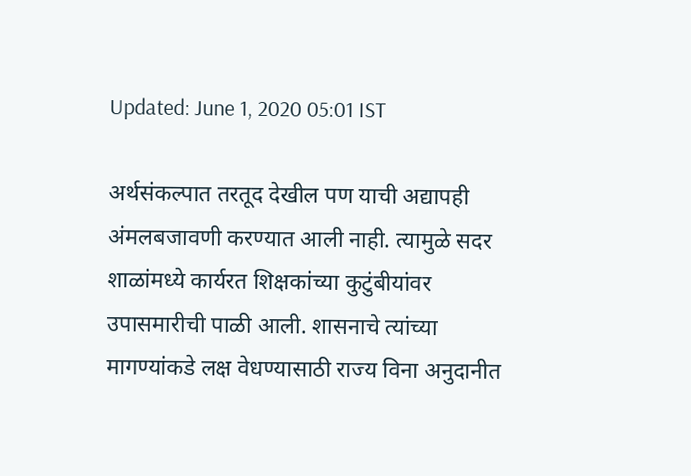Updated: June 1, 2020 05:01 IST

अर्थसंकल्पात तरतूद देखील पण याची अद्यापही अंमलबजावणी करण्यात आली नाही. त्यामुळे सदर शाळांमध्ये कार्यरत शिक्षकांच्या कुटुंबीयांवर उपासमारीची पाळी आली. शासनाचे त्यांच्या मागण्यांकडे लक्ष वेधण्यासाठी राज्य विना अनुदानीत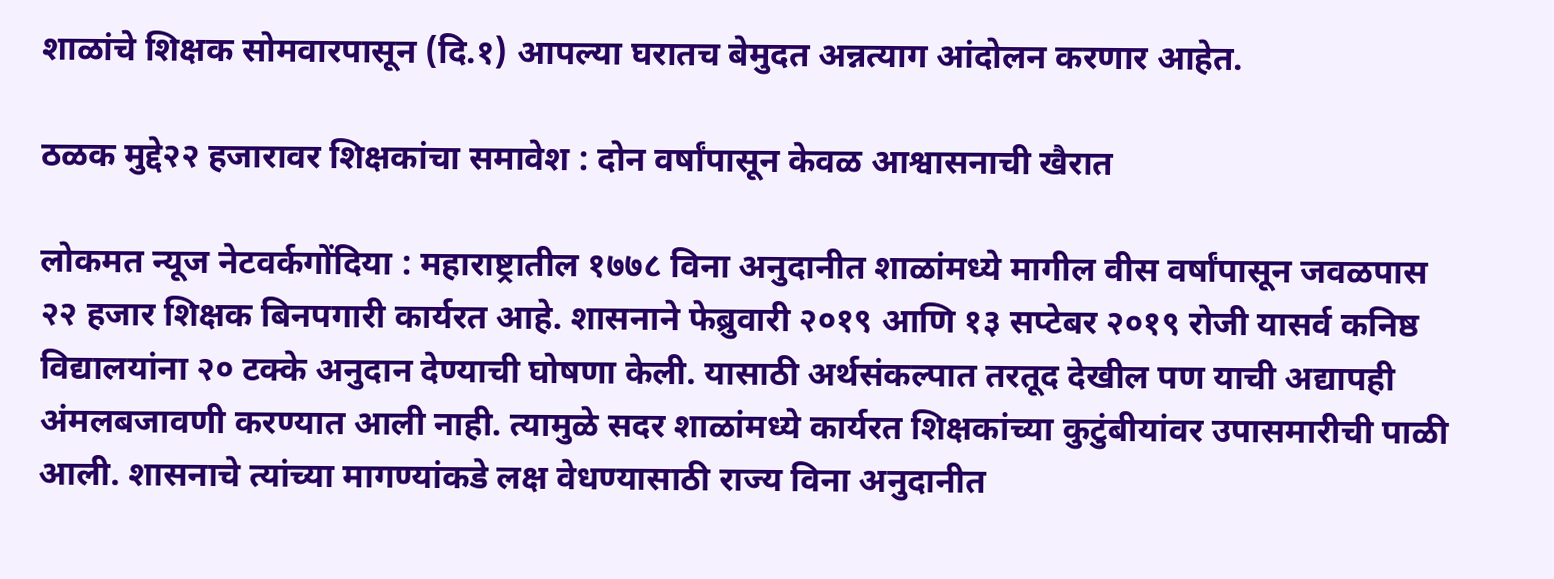शाळांचे शिक्षक सोमवारपासून (दि.१) आपल्या घरातच बेमुदत अन्नत्याग आंदोलन करणार आहेत.

ठळक मुद्दे२२ हजारावर शिक्षकांचा समावेश : दोन वर्षांपासून केवळ आश्वासनाची खैरात

लोकमत न्यूज नेटवर्कगोंदिया : महाराष्ट्रातील १७७८ विना अनुदानीत शाळांमध्ये मागील वीस वर्षांपासून जवळपास २२ हजार शिक्षक बिनपगारी कार्यरत आहे. शासनाने फेब्रुवारी २०१९ आणि १३ सप्टेबर २०१९ रोजी यासर्व कनिष्ठ विद्यालयांना २० टक्के अनुदान देण्याची घोषणा केली. यासाठी अर्थसंकल्पात तरतूद देखील पण याची अद्यापही अंमलबजावणी करण्यात आली नाही. त्यामुळे सदर शाळांमध्ये कार्यरत शिक्षकांच्या कुटुंबीयांवर उपासमारीची पाळी आली. शासनाचे त्यांच्या मागण्यांकडे लक्ष वेधण्यासाठी राज्य विना अनुदानीत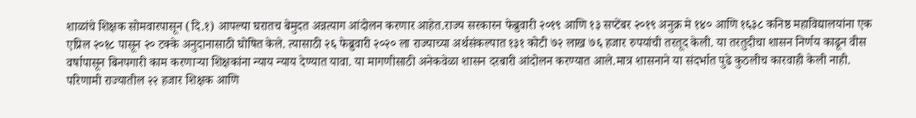शाळांचे शिक्षक सोमवारपासून (दि.१) आपल्या घरातच बेमुदत अन्नत्याग आंदोलन करणार आहेत.राज्य सरकारन फेब्रुवारी २०१९ आणि १३ सप्टेंबर २०१९ अनुक्र मे १४० आणि १६३८ कनिष्ठ महाविद्यालयांना एक एप्रिल २०१८ पासून २० टक्के अनुदानासाठी घोषित केले. त्यासाठी २६ फेब्रुवारी २०२० ला राज्याच्या अर्थसंकल्पात १३१ कोटी ७२ लाख ७६ हजार रुपयांची तरतूद केली. या तरतुदीचा शासन निर्णय काढून वीस वर्षापासून बिनपगारी काम करणाऱ्या शिक्षकांना न्याय न्याय देण्यात यावा. या मागणीसाठी अनेकवेळा शासन दरबारी आंदोलन करण्यात आले.मात्र शासनाने या संदर्भात पुढे कुठलीच कारवाही केली नाही. परिणामी राज्यातील २२ हजार शिक्षक आणि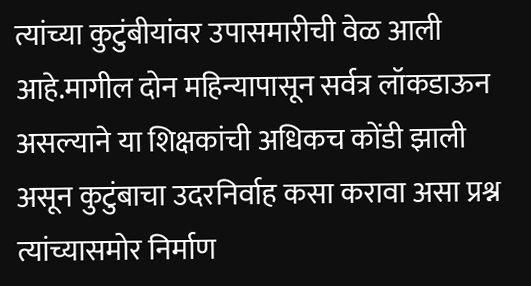त्यांच्या कुटुंबीयांवर उपासमारीची वेळ आली आहे.मागील दोन महिन्यापासून सर्वत्र लॉकडाऊन असल्याने या शिक्षकांची अधिकच कोंडी झाली असून कुटुंबाचा उदरनिर्वाह कसा करावा असा प्रश्न त्यांच्यासमोर निर्माण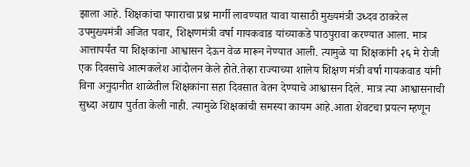झाला आहे. शिक्षकांचा पगाराचा प्रश्न मार्गी लावण्यात यावा यासाठी मुख्यमंत्री उध्दव ठाकरेल उपमुख्यमंत्री अजित पवार, शिक्षणमंत्री वर्षा गायकवाड यांच्याकडे पाठपुरावा करण्यात आला. मात्र आत्तापर्यंत या शिक्षकांना आश्वासन देऊन वेळ मारून नेण्यात आली. त्यामुळे या शिक्षकांनी २६ मे रोजी एक दिवसाचे आत्मकलेश आंदोलन केले होते.तेव्हा राज्याच्या शालेय शिक्षण मंत्री वर्षा गायकवाड यांनी विना अनुदानीत शाळेतील शिक्षकांना सहा दिवसात वेतन देण्याचे आश्वासन दिले. मात्र त्या आश्वासनाची सुध्दा अद्याप पुर्तता केली नाही. त्यामुळे शिक्षकांची समस्या कायम आहे.आता शेवटचा प्रयत्न म्हणून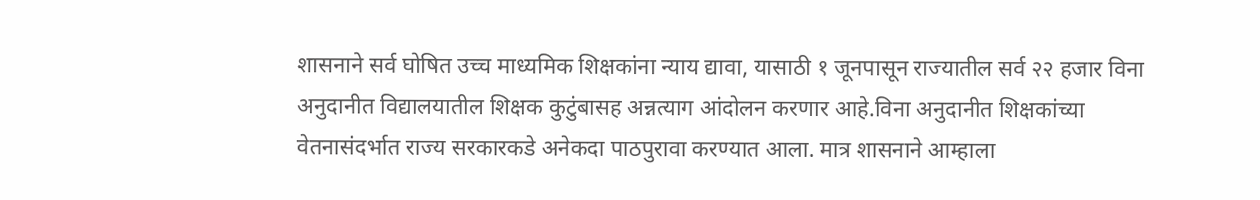शासनाने सर्व घोषित उच्च माध्यमिक शिक्षकांना न्याय द्यावा, यासाठी १ जूनपासून राज्यातील सर्व २२ हजार विना अनुदानीत विद्यालयातील शिक्षक कुटुंबासह अन्नत्याग आंदोलन करणार आहे.विना अनुदानीत शिक्षकांच्या वेतनासंदर्भात राज्य सरकारकडे अनेकदा पाठपुरावा करण्यात आला. मात्र शासनाने आम्हाला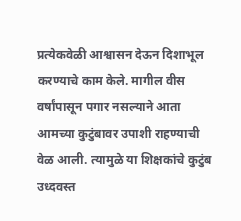प्रत्येकवेळी आश्वासन देऊन दिशाभूल करण्याचे काम केले. मागील वीस वर्षांपासून पगार नसल्याने आता आमच्या कुटुंबावर उपाशी राहण्याची वेळ आली. त्यामुळे या शिक्षकांचे कुटुंब उध्दवस्त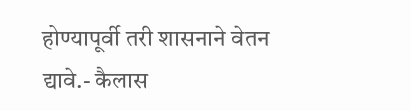होण्यापूर्वी तरी शासनाने वेतन द्यावे.- कैलास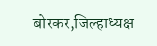बोरकर,जिल्हाध्यक्ष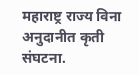महाराष्ट्र राज्य विना अनुदानीत कृती संघटना.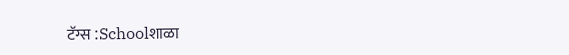टॅग्स :Schoolशाळा